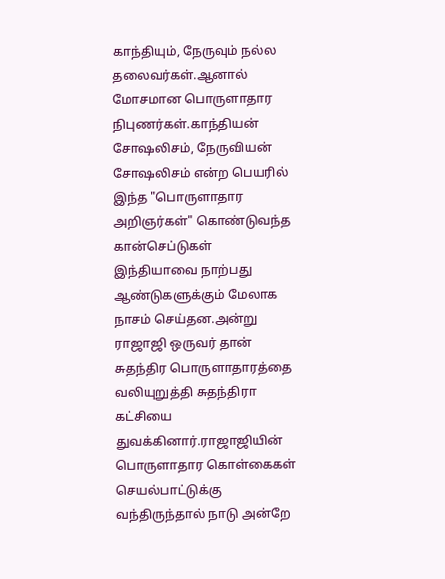காந்தியும், நேருவும் நல்ல தலைவர்கள்.ஆனால் மோசமான பொருளாதார நிபுணர்கள்.காந்தியன் சோஷலிசம், நேருவியன் சோஷலிசம் என்ற பெயரில் இந்த "பொருளாதார அறிஞர்கள்" கொண்டுவந்த கான்செப்டுகள் இந்தியாவை நாற்பது ஆண்டுகளுக்கும் மேலாக நாசம் செய்தன.அன்று ராஜாஜி ஒருவர் தான் சுதந்திர பொருளாதாரத்தை வலியுறுத்தி சுதந்திரா கட்சியை துவக்கினார்.ராஜாஜியின் பொருளாதார கொள்கைகள் செயல்பாட்டுக்கு வந்திருந்தால் நாடு அன்றே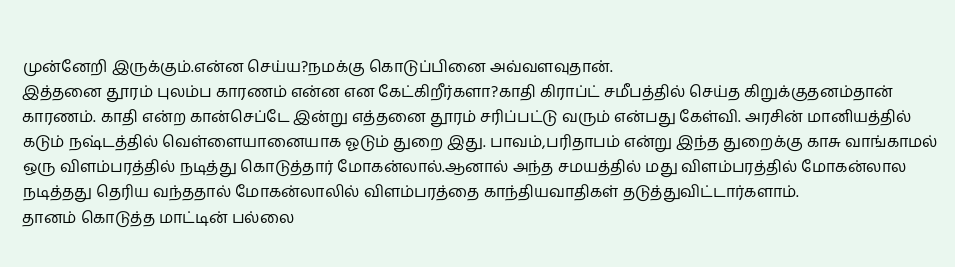முன்னேறி இருக்கும்.என்ன செய்ய?நமக்கு கொடுப்பினை அவ்வளவுதான்.
இத்தனை தூரம் புலம்ப காரணம் என்ன என கேட்கிறீர்களா?காதி கிராப்ட் சமீபத்தில் செய்த கிறுக்குதனம்தான் காரணம். காதி என்ற கான்செப்டே இன்று எத்தனை தூரம் சரிப்பட்டு வரும் என்பது கேள்வி. அரசின் மானியத்தில் கடும் நஷ்டத்தில் வெள்ளையானையாக ஓடும் துறை இது. பாவம்,பரிதாபம் என்று இந்த துறைக்கு காசு வாங்காமல் ஒரு விளம்பரத்தில் நடித்து கொடுத்தார் மோகன்லால்.ஆனால் அந்த சமயத்தில் மது விளம்பரத்தில் மோகன்லால நடித்தது தெரிய வந்ததால் மோகன்லாலில் விளம்பரத்தை காந்தியவாதிகள் தடுத்துவிட்டார்களாம்.
தானம் கொடுத்த மாட்டின் பல்லை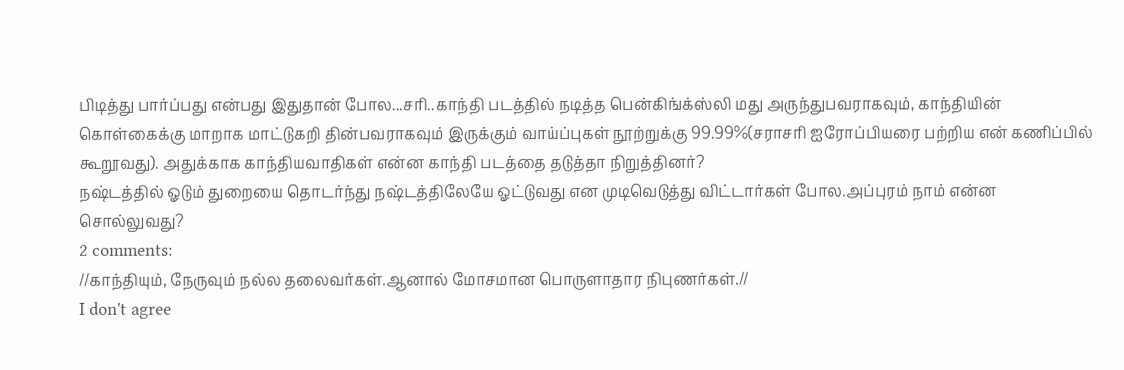பிடித்து பார்ப்பது என்பது இதுதான் போல...சரி..காந்தி படத்தில் நடித்த பென்கிங்க்ஸ்லி மது அருந்துபவராகவும், காந்தியின் கொள்கைக்கு மாறாக மாட்டுகறி தின்பவராகவும் இருக்கும் வாய்ப்புகள் நூற்றுக்கு 99.99%(சராசரி ஐரோப்பியரை பற்றிய என் கணிப்பில் கூறூவது). அதுக்காக காந்தியவாதிகள் என்ன காந்தி படத்தை தடுத்தா நிறுத்தினர்?
நஷ்டத்தில் ஓடும் துறையை தொடர்ந்து நஷ்டத்திலேயே ஓட்டுவது என முடிவெடுத்து விட்டார்கள் போல.அப்புரம் நாம் என்ன சொல்லுவது?
2 comments:
//காந்தியும், நேருவும் நல்ல தலைவர்கள்.ஆனால் மோசமான பொருளாதார நிபுணர்கள்.//
I don't agree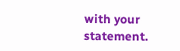with your statement.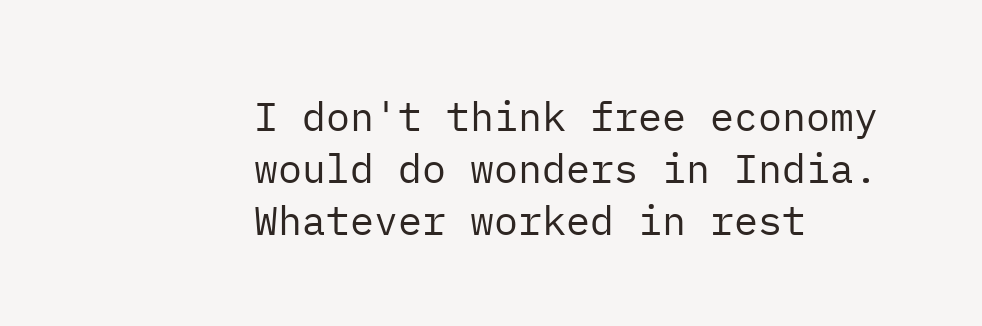I don't think free economy would do wonders in India.
Whatever worked in rest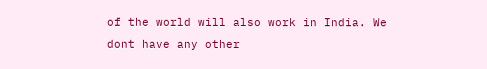of the world will also work in India. We dont have any other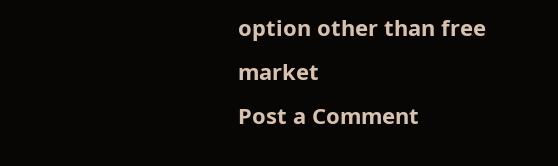option other than free market
Post a Comment